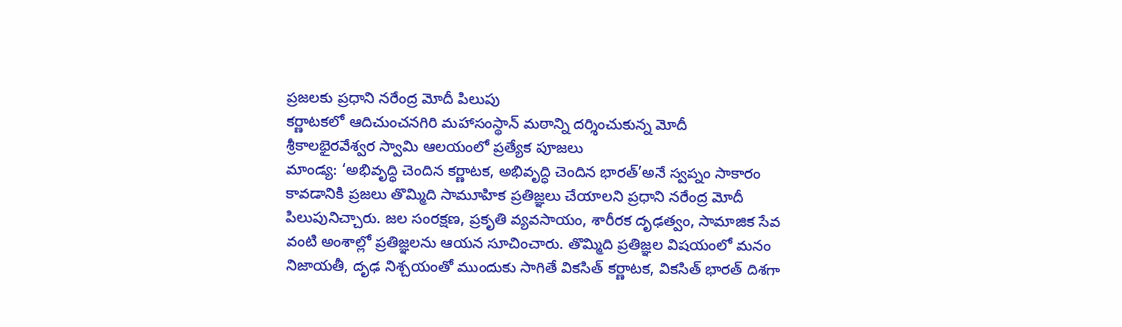ప్రజలకు ప్రధాని నరేంద్ర మోదీ పిలుపు
కర్ణాటకలో ఆదిచుంచనగిరి మహాసంస్థాన్ మఠాన్ని దర్శించుకున్న మోదీ
శ్రీకాలభైరవేశ్వర స్వామి ఆలయంలో ప్రత్యేక పూజలు
మాండ్య: ‘అభివృద్ధి చెందిన కర్ణాటక, అభివృద్ధి చెందిన భారత్’అనే స్వప్నం సాకారం కావడానికి ప్రజలు తొమ్మిది సామూహిక ప్రతిజ్ఞలు చేయాలని ప్రధాని నరేంద్ర మోదీ పిలుపునిచ్చారు. జల సంరక్షణ, ప్రకృతి వ్యవసాయం, శారీరక దృఢత్వం, సామాజిక సేవ వంటి అంశాల్లో ప్రతిజ్ఞలను ఆయన సూచించారు. తొమ్మిది ప్రతిజ్ఞల విషయంలో మనం నిజాయతీ, దృఢ నిశ్చయంతో ముందుకు సాగితే వికసిత్ కర్ణాటక, వికసిత్ భారత్ దిశగా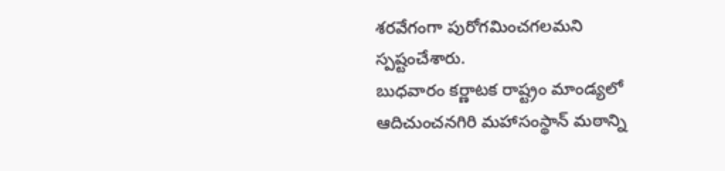శరవేగంగా పురోగమించగలమని స్పష్టంచేశారు.
బుధవారం కర్ణాటక రాష్ట్రం మాండ్యలో ఆదిచుంచనగిరి మహాసంస్థాన్ మఠాన్ని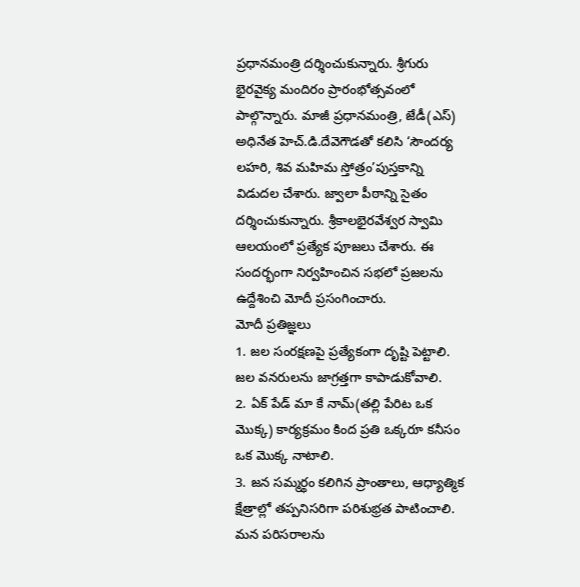ప్రధానమంత్రి దర్శించుకున్నారు. శ్రీగురు భైరవైక్య మందిరం ప్రారంభోత్సవంలో పాల్గొన్నారు. మాజీ ప్రధానమంత్రి, జేడీ(ఎస్) అధినేత హెచ్.డి.దేవెగౌడతో కలిసి ‘సౌందర్య లహరి, శివ మహిమ స్తోత్రం’పుస్తకాన్ని విడుదల చేశారు. జ్వాలా పీఠాన్ని సైతం దర్శించుకున్నారు. శ్రీకాలభైరవేశ్వర స్వామి ఆలయంలో ప్రత్యేక పూజలు చేశారు. ఈ సందర్భంగా నిర్వహించిన సభలో ప్రజలను ఉద్దేశించి మోదీ ప్రసంగించారు.
మోదీ ప్రతిజ్ఞలు
1. జల సంరక్షణపై ప్రత్యేకంగా దృష్టి పెట్టాలి. జల వనరులను జాగ్రత్తగా కాపాడుకోవాలి.
2. ఏక్ పేడ్ మా కే నామ్(తల్లి పేరిట ఒక మొక్క) కార్యక్రమం కింద ప్రతి ఒక్కరూ కనీసం ఒక మొక్క నాటాలి.
3. జన సమ్మర్థం కలిగిన ప్రాంతాలు, ఆధ్యాత్మిక క్షేత్రాల్లో తప్పనిసరిగా పరిశుభ్రత పాటించాలి. మన పరిసరాలను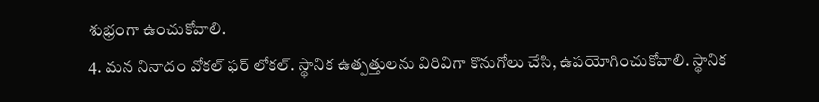శుభ్రంగా ఉంచుకోవాలి.
4. మన నినాదం వోకల్ ఫర్ లోకల్. స్థానిక ఉత్పత్తులను విరివిగా కొనుగోలు చేసి, ఉపయోగించుకోవాలి. స్థానిక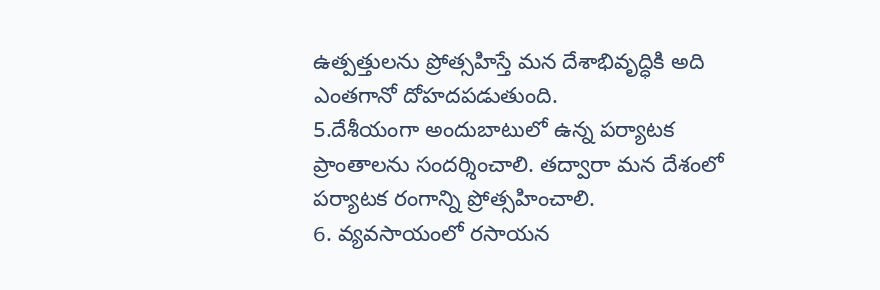ఉత్పత్తులను ప్రోత్సహిస్తే మన దేశాభివృద్ధికి అది ఎంతగానో దోహదపడుతుంది.
5.దేశీయంగా అందుబాటులో ఉన్న పర్యాటక ప్రాంతాలను సందర్శించాలి. తద్వారా మన దేశంలో పర్యాటక రంగాన్ని ప్రోత్సహించాలి.
6. వ్యవసాయంలో రసాయన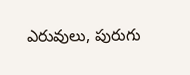ఎరువులు, పురుగు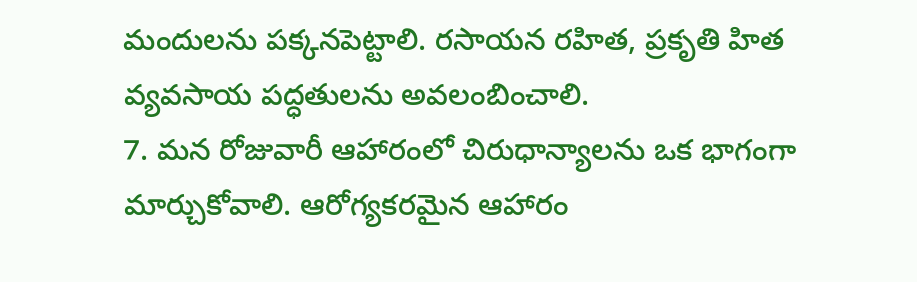మందులను పక్కనపెట్టాలి. రసాయన రహిత, ప్రకృతి హిత వ్యవసాయ పద్ధతులను అవలంబించాలి.
7. మన రోజువారీ ఆహారంలో చిరుధాన్యాలను ఒక భాగంగా మార్చుకోవాలి. ఆరోగ్యకరమైన ఆహారం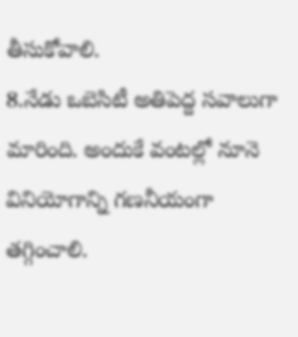తీసుకోవాలి.
8.నేడు ఒబెసిటీ అతిపెద్ద సవాలుగా మారింది. అందుకే వంటల్లో నూనె వినియోగాన్ని గణనీయంగా తగ్గించాలి.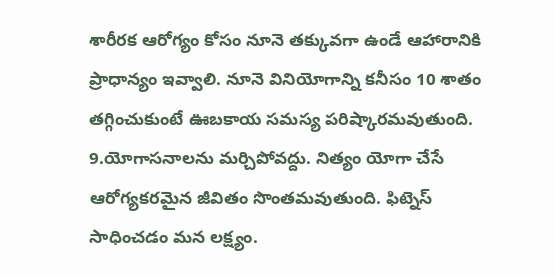శారీరక ఆరోగ్యం కోసం నూనె తక్కువగా ఉండే ఆహారానికి ప్రాధాన్యం ఇవ్వాలి. నూనె వినియోగాన్ని కనీసం 10 శాతం తగ్గించుకుంటే ఊబకాయ సమస్య పరిష్కారమవుతుంది.
9.యోగాసనాలను మర్చిపోవద్దు. నిత్యం యోగా చేసే ఆరోగ్యకరమైన జీవితం సొంతమవుతుంది. ఫిట్నెస్ సాధించడం మన లక్ష్యం.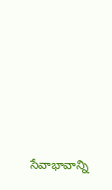సేవాభావాన్ని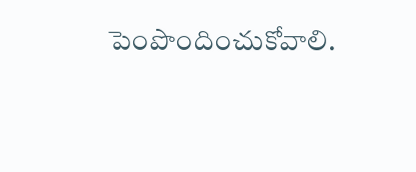పెంపొందించుకోవాలి.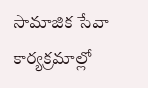సామాజిక సేవా కార్యక్రమాల్లో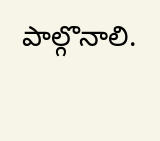పాల్గొనాలి.